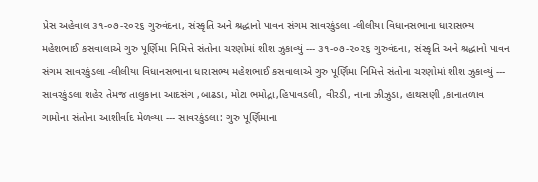પ્રેસ અહેવાલ ૩૧-૦૭-૨૦૨૬ ગુરુવંદના, સંસ્કૃતિ અને શ્રદ્ધાનો પાવન સંગમ સાવરકુંડલા -લીલીયા વિધાનસભાના ધારાસભ્ય મહેશભાઈ કસવાલાએ ગુરુ પૂર્ણિમા નિમિત્તે સંતોના ચરણોમાં શીશ ઝુકાવ્યું --- ૩૧-૦૭-૨૦૨૬ ગુરુવંદના, સંસ્કૃતિ અને શ્રદ્ધાનો પાવન સંગમ સાવરકુંડલા -લીલીયા વિધાનસભાના ધારાસભ્ય મહેશભાઈ કસવાલાએ ગુરુ પૂર્ણિમા નિમિત્તે સંતોના ચરણોમાં શીશ ઝુકાવ્યું --- સાવરકુંડલા શહેર તેમજ તાલુકાના આદસંગ ,બાઢડા, મોટા ભમોદ્રા,હિપાવડલી, વીરડી, નાના ઝીઝુડા, હાથસણી ,કાનાતળાવ ગામોના સંતોના આશીર્વાદ મેળવ્યા --- સાવરકુંડલા: ગુરુ પૂર્ણિમાના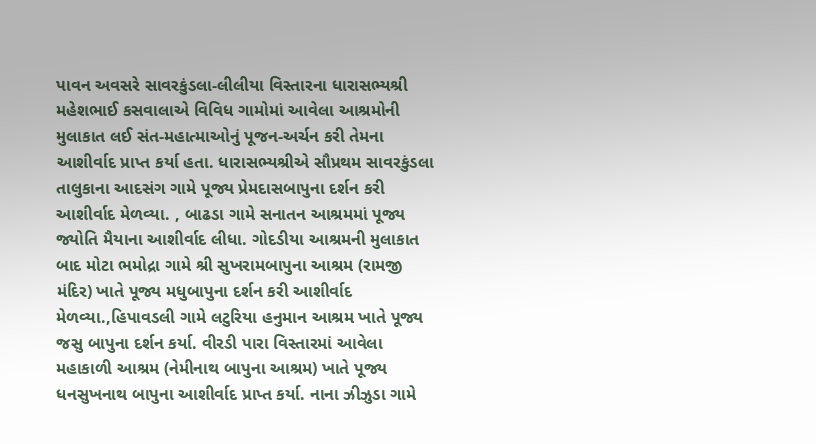પાવન અવસરે સાવરકુંડલા-લીલીયા વિસ્તારના ધારાસભ્યશ્રી મહેશભાઈ કસવાલાએ વિવિધ ગામોમાં આવેલા આશ્રમોની મુલાકાત લઈ સંત-મહાત્માઓનું પૂજન-અર્ચન કરી તેમના આશીર્વાદ પ્રાપ્ત કર્યા હતા. ધારાસભ્યશ્રીએ સૌપ્રથમ સાવરકુંડલા તાલુકાના આદસંગ ગામે પૂજ્ય પ્રેમદાસબાપુના દર્શન કરી આશીર્વાદ મેળવ્યા. , બાઢડા ગામે સનાતન આશ્રમમાં પૂજ્ય જ્યોતિ મૈયાના આશીર્વાદ લીધા. ગોદડીયા આશ્રમની મુલાકાત બાદ મોટા ભમોદ્રા ગામે શ્રી સુખરામબાપુના આશ્રમ (રામજી મંદિર) ખાતે પૂજ્ય મધુબાપુના દર્શન કરી આશીર્વાદ મેળવ્યા.,હિપાવડલી ગામે લટુરિયા હનુમાન આશ્રમ ખાતે પૂજ્ય જસુ બાપુના દર્શન કર્યા. વીરડી પારા વિસ્તારમાં આવેલા મહાકાળી આશ્રમ (નેમીનાથ બાપુના આશ્રમ) ખાતે પૂજ્ય ધનસુખનાથ બાપુના આશીર્વાદ પ્રાપ્ત કર્યા. નાના ઝીઝુડા ગામે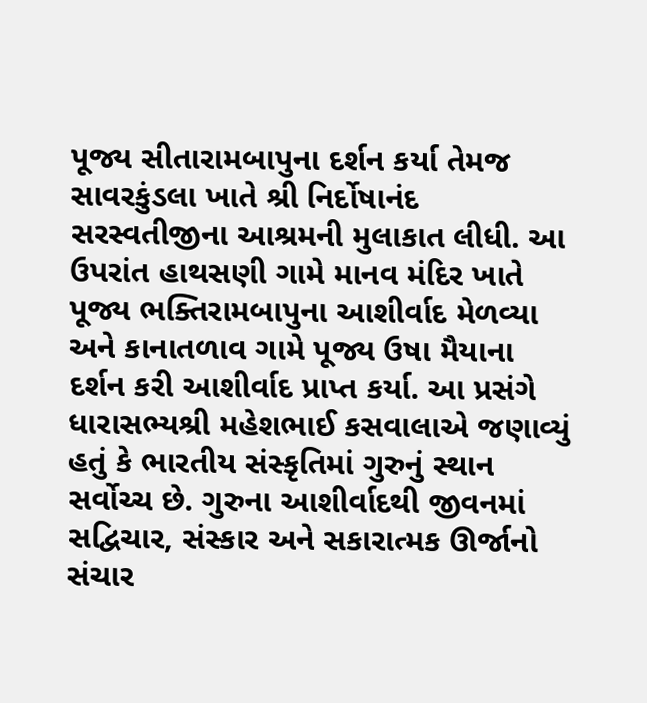પૂજ્ય સીતારામબાપુના દર્શન કર્યા તેમજ સાવરકુંડલા ખાતે શ્રી નિર્દોષાનંદ સરસ્વતીજીના આશ્રમની મુલાકાત લીધી. આ ઉપરાંત હાથસણી ગામે માનવ મંદિર ખાતે પૂજ્ય ભક્તિરામબાપુના આશીર્વાદ મેળવ્યા અને કાનાતળાવ ગામે પૂજ્ય ઉષા મૈયાના દર્શન કરી આશીર્વાદ પ્રાપ્ત કર્યા. આ પ્રસંગે ધારાસભ્યશ્રી મહેશભાઈ કસવાલાએ જણાવ્યું હતું કે ભારતીય સંસ્કૃતિમાં ગુરુનું સ્થાન સર્વોચ્ચ છે. ગુરુના આશીર્વાદથી જીવનમાં સદ્વિચાર, સંસ્કાર અને સકારાત્મક ઊર્જાનો સંચાર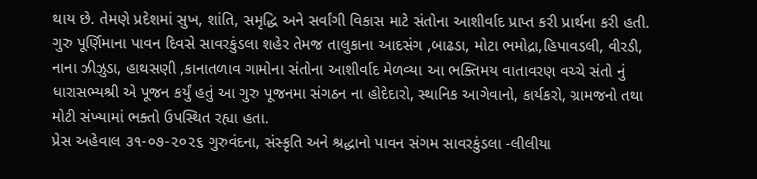થાય છે. તેમણે પ્રદેશમાં સુખ, શાંતિ, સમૃદ્ધિ અને સર્વાંગી વિકાસ માટે સંતોના આશીર્વાદ પ્રાપ્ત કરી પ્રાર્થના કરી હતી. ગુરુ પૂર્ણિમાના પાવન દિવસે સાવરકુંડલા શહેર તેમજ તાલુકાના આદસંગ ,બાઢડા, મોટા ભમોદ્રા,હિપાવડલી, વીરડી, નાના ઝીઝુડા, હાથસણી ,કાનાતળાવ ગામોના સંતોના આશીર્વાદ મેળવ્યા આ ભક્તિમય વાતાવરણ વચ્ચે સંતો નું ધારાસભ્યશ્રી એ પૂજન કર્યું હતું આ ગુરુ પૂજનમા સંગઠન ના હોદેદારો, સ્થાનિક આગેવાનો, કાર્યકરો, ગ્રામજનો તથા મોટી સંખ્યામાં ભક્તો ઉપસ્થિત રહ્યા હતા.
પ્રેસ અહેવાલ ૩૧-૦૭-૨૦૨૬ ગુરુવંદના, સંસ્કૃતિ અને શ્રદ્ધાનો પાવન સંગમ સાવરકુંડલા -લીલીયા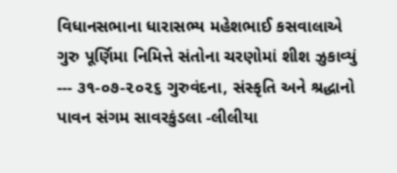વિધાનસભાના ધારાસભ્ય મહેશભાઈ કસવાલાએ ગુરુ પૂર્ણિમા નિમિત્તે સંતોના ચરણોમાં શીશ ઝુકાવ્યું --- ૩૧-૦૭-૨૦૨૬ ગુરુવંદના, સંસ્કૃતિ અને શ્રદ્ધાનો પાવન સંગમ સાવરકુંડલા -લીલીયા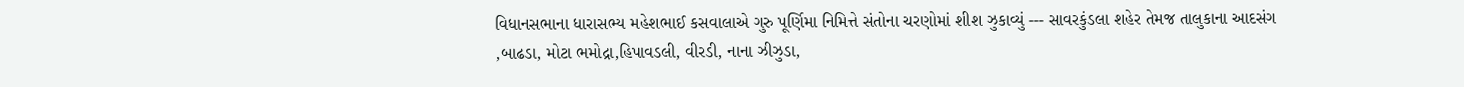વિધાનસભાના ધારાસભ્ય મહેશભાઈ કસવાલાએ ગુરુ પૂર્ણિમા નિમિત્તે સંતોના ચરણોમાં શીશ ઝુકાવ્યું --- સાવરકુંડલા શહેર તેમજ તાલુકાના આદસંગ ,બાઢડા, મોટા ભમોદ્રા,હિપાવડલી, વીરડી, નાના ઝીઝુડા,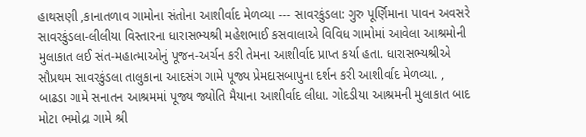હાથસણી ,કાનાતળાવ ગામોના સંતોના આશીર્વાદ મેળવ્યા --- સાવરકુંડલા: ગુરુ પૂર્ણિમાના પાવન અવસરે સાવરકુંડલા-લીલીયા વિસ્તારના ધારાસભ્યશ્રી મહેશભાઈ કસવાલાએ વિવિધ ગામોમાં આવેલા આશ્રમોની મુલાકાત લઈ સંત-મહાત્માઓનું પૂજન-અર્ચન કરી તેમના આશીર્વાદ પ્રાપ્ત કર્યા હતા. ધારાસભ્યશ્રીએ સૌપ્રથમ સાવરકુંડલા તાલુકાના આદસંગ ગામે પૂજ્ય પ્રેમદાસબાપુના દર્શન કરી આશીર્વાદ મેળવ્યા. , બાઢડા ગામે સનાતન આશ્રમમાં પૂજ્ય જ્યોતિ મૈયાના આશીર્વાદ લીધા. ગોદડીયા આશ્રમની મુલાકાત બાદ મોટા ભમોદ્રા ગામે શ્રી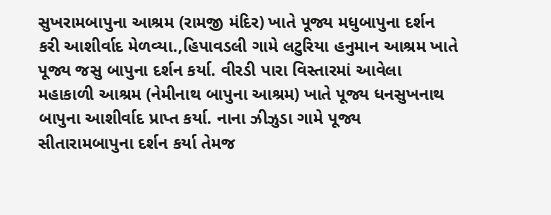સુખરામબાપુના આશ્રમ (રામજી મંદિર) ખાતે પૂજ્ય મધુબાપુના દર્શન કરી આશીર્વાદ મેળવ્યા.,હિપાવડલી ગામે લટુરિયા હનુમાન આશ્રમ ખાતે પૂજ્ય જસુ બાપુના દર્શન કર્યા. વીરડી પારા વિસ્તારમાં આવેલા મહાકાળી આશ્રમ (નેમીનાથ બાપુના આશ્રમ) ખાતે પૂજ્ય ધનસુખનાથ બાપુના આશીર્વાદ પ્રાપ્ત કર્યા. નાના ઝીઝુડા ગામે પૂજ્ય સીતારામબાપુના દર્શન કર્યા તેમજ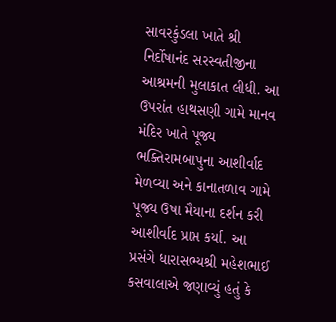સાવરકુંડલા ખાતે શ્રી નિર્દોષાનંદ સરસ્વતીજીના આશ્રમની મુલાકાત લીધી. આ ઉપરાંત હાથસણી ગામે માનવ મંદિર ખાતે પૂજ્ય ભક્તિરામબાપુના આશીર્વાદ મેળવ્યા અને કાનાતળાવ ગામે પૂજ્ય ઉષા મૈયાના દર્શન કરી આશીર્વાદ પ્રાપ્ત કર્યા. આ પ્રસંગે ધારાસભ્યશ્રી મહેશભાઈ કસવાલાએ જણાવ્યું હતું કે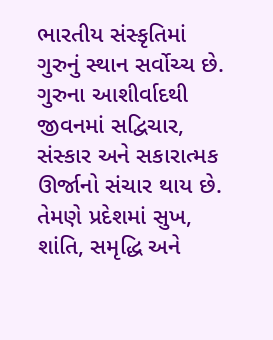ભારતીય સંસ્કૃતિમાં ગુરુનું સ્થાન સર્વોચ્ચ છે. ગુરુના આશીર્વાદથી જીવનમાં સદ્વિચાર, સંસ્કાર અને સકારાત્મક ઊર્જાનો સંચાર થાય છે. તેમણે પ્રદેશમાં સુખ, શાંતિ, સમૃદ્ધિ અને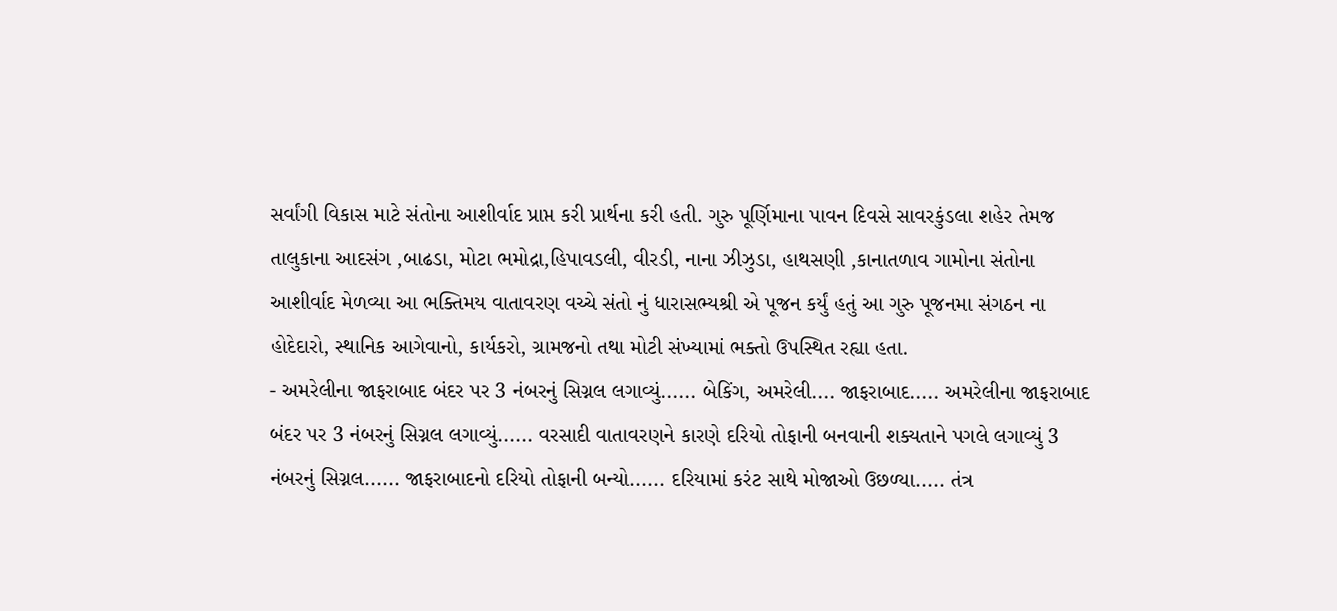સર્વાંગી વિકાસ માટે સંતોના આશીર્વાદ પ્રાપ્ત કરી પ્રાર્થના કરી હતી. ગુરુ પૂર્ણિમાના પાવન દિવસે સાવરકુંડલા શહેર તેમજ તાલુકાના આદસંગ ,બાઢડા, મોટા ભમોદ્રા,હિપાવડલી, વીરડી, નાના ઝીઝુડા, હાથસણી ,કાનાતળાવ ગામોના સંતોના આશીર્વાદ મેળવ્યા આ ભક્તિમય વાતાવરણ વચ્ચે સંતો નું ધારાસભ્યશ્રી એ પૂજન કર્યું હતું આ ગુરુ પૂજનમા સંગઠન ના હોદેદારો, સ્થાનિક આગેવાનો, કાર્યકરો, ગ્રામજનો તથા મોટી સંખ્યામાં ભક્તો ઉપસ્થિત રહ્યા હતા.
- અમરેલીના જાફરાબાદ બંદર પર 3 નંબરનું સિગ્નલ લગાવ્યું...... બેકિંગ, અમરેલી.... જાફરાબાદ..... અમરેલીના જાફરાબાદ બંદર પર 3 નંબરનું સિગ્નલ લગાવ્યું...... વરસાદી વાતાવરણને કારણે દરિયો તોફાની બનવાની શક્યતાને પગલે લગાવ્યું 3 નંબરનું સિગ્નલ...... જાફરાબાદનો દરિયો તોફાની બન્યો...... દરિયામાં કરંટ સાથે મોજાઓ ઉછળ્યા..... તંત્ર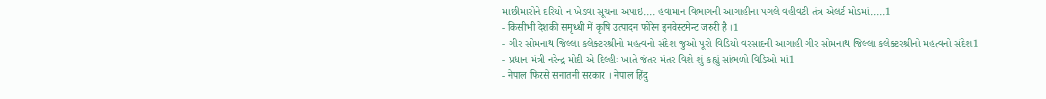માછીમારોને દરિયો ન ખેડવા સૂચના અપાઇ.... હવામાન વિભાગની આગાહીના પગલે વહીવટી તંત્ર એલર્ટ મોડમાં.....1
- किसीभी देशकी समृध्धी में कृषि उत्पादन फोरेन इनवेस्टमेन्ट जरुरी है ।1
- ગીર સોમનાથ જિલ્લા કલેક્ટરશ્રીનો મહત્વનો સંદેશ જુઓ પૂરો વિડિયો વરસાદની આગાહી ગીર સોમનાથ જિલ્લા કલેક્ટરશ્રીનો મહત્વનો સંદેશ1
- પ્રધાન મંત્રી નરેન્દ્ર મોદી એ દિલ્હીઃ ખાતે જંતર મંતર વિશે શું કહ્યું સાંભળો વિડિઓ માં1
- नेपाल फिरसे सनातनी सरकार । नेपाल हिंदु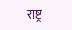राष्ट्र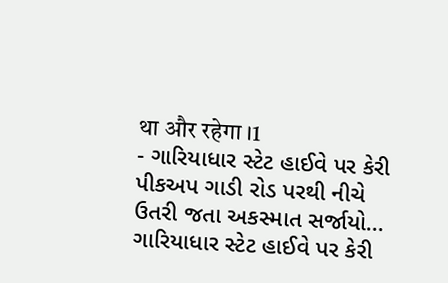था और रहेगा ।1
- ગારિયાધાર સ્ટેટ હાઈવે પર કેરી પીકઅપ ગાડી રોડ પરથી નીચે ઉતરી જતા અકસ્માત સર્જાયો... ગારિયાધાર સ્ટેટ હાઈવે પર કેરી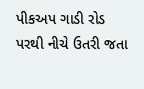પીકઅપ ગાડી રોડ પરથી નીચે ઉતરી જતા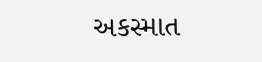અકસ્માત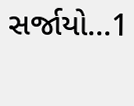સર્જાયો...1